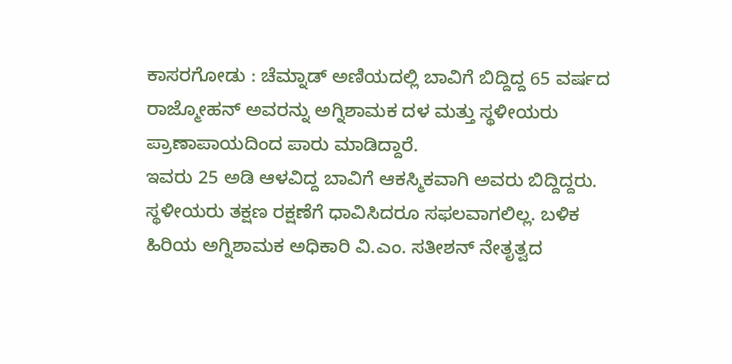ಕಾಸರಗೋಡು : ಚೆಮ್ನಾಡ್ ಅಣಿಯದಲ್ಲಿ ಬಾವಿಗೆ ಬಿದ್ದಿದ್ದ 65 ವರ್ಷದ ರಾಜ್ಮೋಹನ್ ಅವರನ್ನು ಅಗ್ನಿಶಾಮಕ ದಳ ಮತ್ತು ಸ್ಥಳೀಯರು ಪ್ರಾಣಾಪಾಯದಿಂದ ಪಾರು ಮಾಡಿದ್ದಾರೆ.
ಇವರು 25 ಅಡಿ ಆಳವಿದ್ದ ಬಾವಿಗೆ ಆಕಸ್ಮಿಕವಾಗಿ ಅವರು ಬಿದ್ದಿದ್ದರು. ಸ್ಥಳೀಯರು ತಕ್ಷಣ ರಕ್ಷಣೆಗೆ ಧಾವಿಸಿದರೂ ಸಫಲವಾಗಲಿಲ್ಲ. ಬಳಿಕ ಹಿರಿಯ ಅಗ್ನಿಶಾಮಕ ಅಧಿಕಾರಿ ವಿ.ಎಂ. ಸತೀಶನ್ ನೇತೃತ್ವದ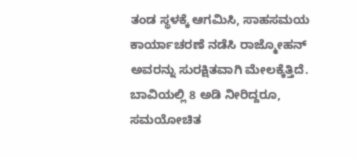ತಂಡ ಸ್ಥಳಕ್ಕೆ ಆಗಮಿಸಿ, ಸಾಹಸಮಯ ಕಾರ್ಯಾಚರಣೆ ನಡೆಸಿ ರಾಜ್ಮೋಹನ್ ಅವರನ್ನು ಸುರಕ್ಷಿತವಾಗಿ ಮೇಲಕ್ಕೆತ್ತಿದೆ.
ಬಾವಿಯಲ್ಲಿ 8 ಅಡಿ ನೀರಿದ್ದರೂ, ಸಮಯೋಚಿತ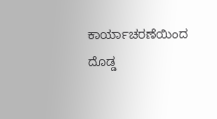ಕಾರ್ಯಾಚರಣೆಯಿಂದ ದೊಡ್ಡ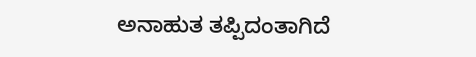ಅನಾಹುತ ತಪ್ಪಿದಂತಾಗಿದೆ